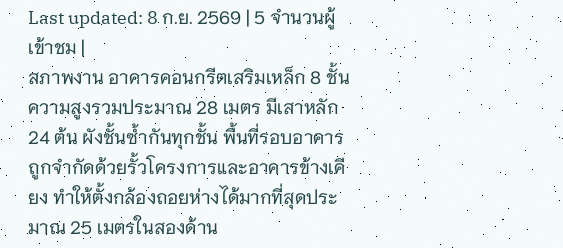Last updated: 8 ก.ย. 2569 | 5 จำนวนผู้เข้าชม |
สภาพงาน อาคารคอนกรีตเสริมเหล็ก 8 ชั้น ความสูงรวมประมาณ 28 เมตร มีเสาหลัก 24 ต้น ผังชั้นซ้ำกันทุกชั้น พื้นที่รอบอาคารถูกจำกัดด้วยรั้วโครงการและอาคารข้างเคียง ทำให้ตั้งกล้องถอยห่างได้มากที่สุดประมาณ 25 เมตรในสองด้าน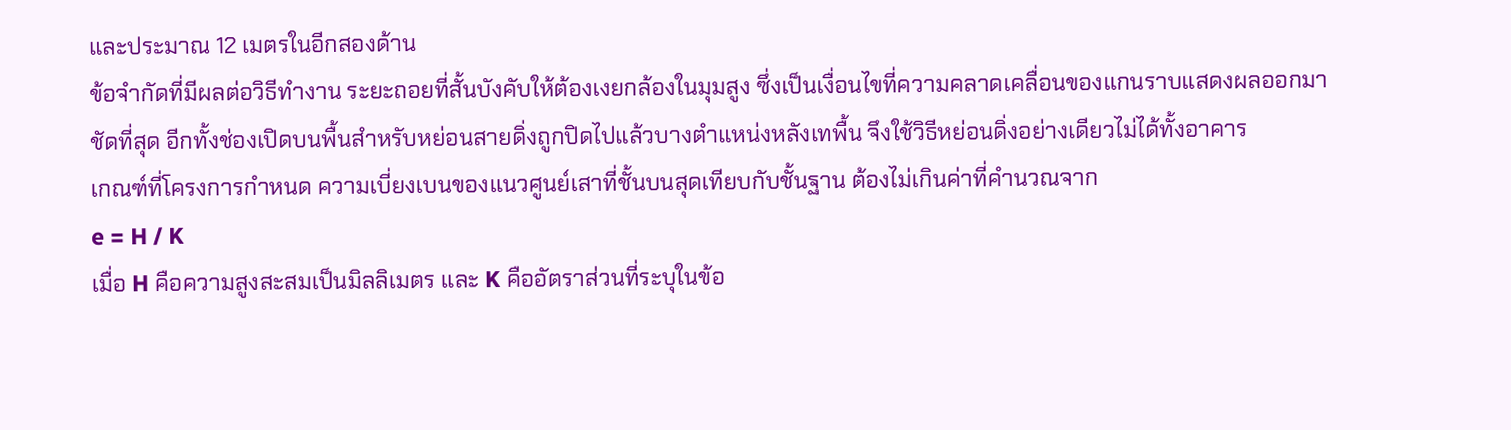และประมาณ 12 เมตรในอีกสองด้าน
ข้อจำกัดที่มีผลต่อวิธีทำงาน ระยะถอยที่สั้นบังคับให้ต้องเงยกล้องในมุมสูง ซึ่งเป็นเงื่อนไขที่ความคลาดเคลื่อนของแกนราบแสดงผลออกมาชัดที่สุด อีกทั้งช่องเปิดบนพื้นสำหรับหย่อนสายดิ่งถูกปิดไปแล้วบางตำแหน่งหลังเทพื้น จึงใช้วิธีหย่อนดิ่งอย่างเดียวไม่ได้ทั้งอาคาร
เกณฑ์ที่โครงการกำหนด ความเบี่ยงเบนของแนวศูนย์เสาที่ชั้นบนสุดเทียบกับชั้นฐาน ต้องไม่เกินค่าที่คำนวณจาก
e = H / K
เมื่อ H คือความสูงสะสมเป็นมิลลิเมตร และ K คืออัตราส่วนที่ระบุในข้อ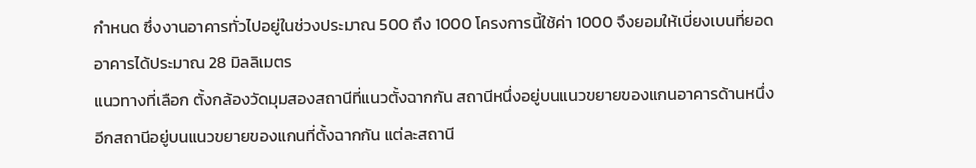กำหนด ซึ่งงานอาคารทั่วไปอยู่ในช่วงประมาณ 500 ถึง 1000 โครงการนี้ใช้ค่า 1000 จึงยอมให้เบี่ยงเบนที่ยอดอาคารได้ประมาณ 28 มิลลิเมตร
แนวทางที่เลือก ตั้งกล้องวัดมุมสองสถานีที่แนวตั้งฉากกัน สถานีหนึ่งอยู่บนแนวขยายของแกนอาคารด้านหนึ่ง อีกสถานีอยู่บนแนวขยายของแกนที่ตั้งฉากกัน แต่ละสถานี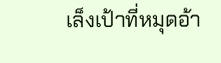เล็งเป้าที่หมุดอ้า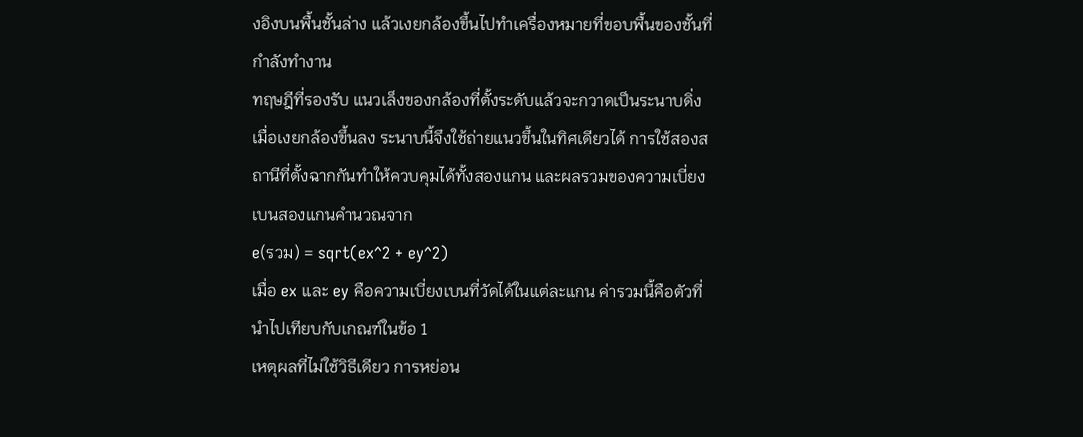งอิงบนพื้นชั้นล่าง แล้วเงยกล้องขึ้นไปทำเครื่องหมายที่ขอบพื้นของชั้นที่กำลังทำงาน
ทฤษฎีที่รองรับ แนวเล็งของกล้องที่ตั้งระดับแล้วจะกวาดเป็นระนาบดิ่งเมื่อเงยกล้องขึ้นลง ระนาบนี้จึงใช้ถ่ายแนวขึ้นในทิศเดียวได้ การใช้สองสถานีที่ตั้งฉากกันทำให้ควบคุมได้ทั้งสองแกน และผลรวมของความเบี่ยงเบนสองแกนคำนวณจาก
e(รวม) = sqrt(ex^2 + ey^2)
เมื่อ ex และ ey คือความเบี่ยงเบนที่วัดได้ในแต่ละแกน ค่ารวมนี้คือตัวที่นำไปเทียบกับเกณฑ์ในข้อ 1
เหตุผลที่ไม่ใช้วิธีเดียว การหย่อน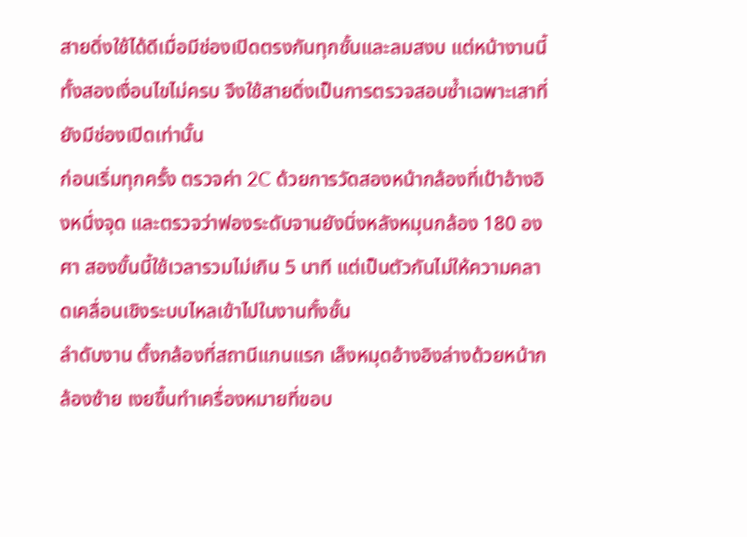สายดิ่งใช้ได้ดีเมื่อมีช่องเปิดตรงกันทุกชั้นและลมสงบ แต่หน้างานนี้ทั้งสองเงื่อนไขไม่ครบ จึงใช้สายดิ่งเป็นการตรวจสอบซ้ำเฉพาะเสาที่ยังมีช่องเปิดเท่านั้น
ก่อนเริ่มทุกครั้ง ตรวจค่า 2C ด้วยการวัดสองหน้ากล้องที่เป้าอ้างอิงหนึ่งจุด และตรวจว่าฟองระดับจานยังนิ่งหลังหมุนกล้อง 180 องศา สองขั้นนี้ใช้เวลารวมไม่เกิน 5 นาที แต่เป็นตัวกันไม่ให้ความคลาดเคลื่อนเชิงระบบไหลเข้าไปในงานทั้งชั้น
ลำดับงาน ตั้งกล้องที่สถานีแกนแรก เล็งหมุดอ้างอิงล่างด้วยหน้ากล้องซ้าย เงยขึ้นทำเครื่องหมายที่ขอบ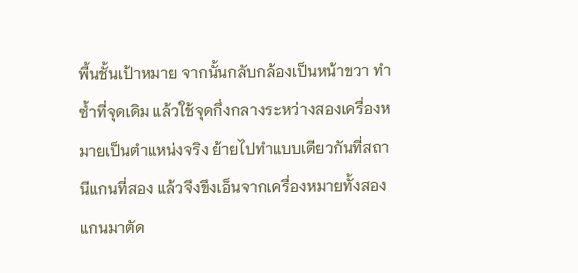พื้นชั้นเป้าหมาย จากนั้นกลับกล้องเป็นหน้าขวา ทำซ้ำที่จุดเดิม แล้วใช้จุดกึ่งกลางระหว่างสองเครื่องหมายเป็นตำแหน่งจริง ย้ายไปทำแบบเดียวกันที่สถานีแกนที่สอง แล้วจึงขึงเอ็นจากเครื่องหมายทั้งสองแกนมาตัด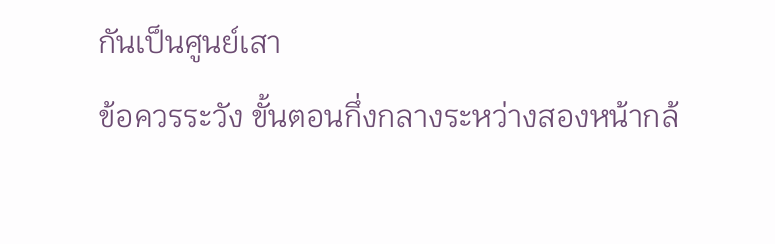กันเป็นศูนย์เสา
ข้อควรระวัง ขั้นตอนกึ่งกลางระหว่างสองหน้ากล้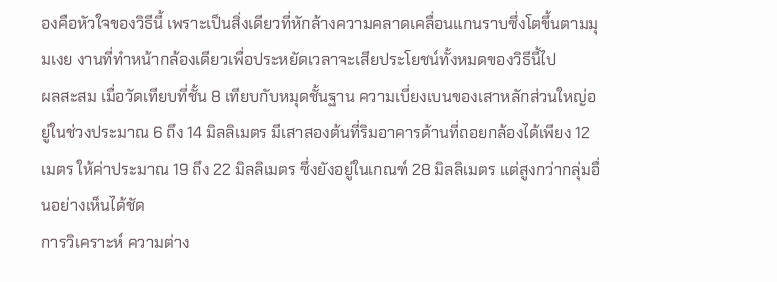องคือหัวใจของวิธีนี้ เพราะเป็นสิ่งเดียวที่หักล้างความคลาดเคลื่อนแกนราบซึ่งโตขึ้นตามมุมเงย งานที่ทำหน้ากล้องเดียวเพื่อประหยัดเวลาจะเสียประโยชน์ทั้งหมดของวิธีนี้ไป
ผลสะสม เมื่อวัดเทียบที่ชั้น 8 เทียบกับหมุดชั้นฐาน ความเบี่ยงเบนของเสาหลักส่วนใหญ่อยู่ในช่วงประมาณ 6 ถึง 14 มิลลิเมตร มีเสาสองต้นที่ริมอาคารด้านที่ถอยกล้องได้เพียง 12 เมตร ให้ค่าประมาณ 19 ถึง 22 มิลลิเมตร ซึ่งยังอยู่ในเกณฑ์ 28 มิลลิเมตร แต่สูงกว่ากลุ่มอื่นอย่างเห็นได้ชัด
การวิเคราะห์ ความต่าง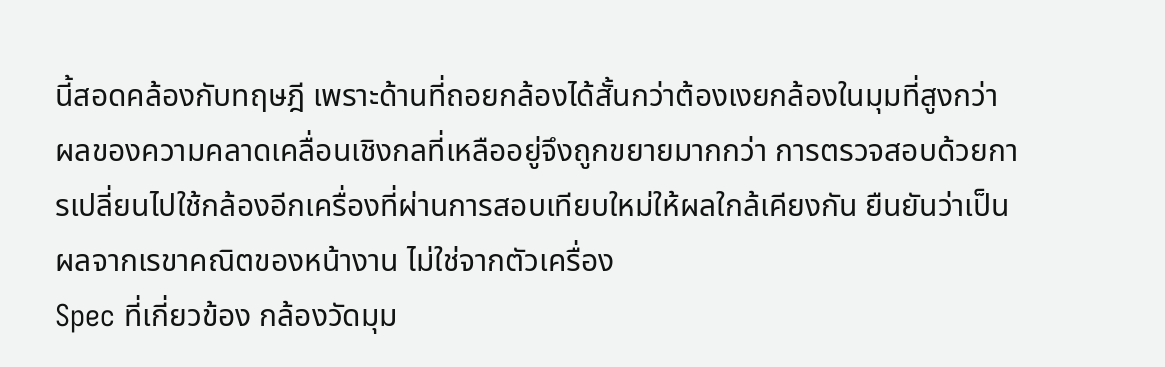นี้สอดคล้องกับทฤษฎี เพราะด้านที่ถอยกล้องได้สั้นกว่าต้องเงยกล้องในมุมที่สูงกว่า ผลของความคลาดเคลื่อนเชิงกลที่เหลืออยู่จึงถูกขยายมากกว่า การตรวจสอบด้วยการเปลี่ยนไปใช้กล้องอีกเครื่องที่ผ่านการสอบเทียบใหม่ให้ผลใกล้เคียงกัน ยืนยันว่าเป็นผลจากเรขาคณิตของหน้างาน ไม่ใช่จากตัวเครื่อง
Spec ที่เกี่ยวข้อง กล้องวัดมุม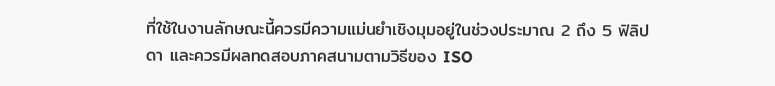ที่ใช้ในงานลักษณะนี้ควรมีความแม่นยำเชิงมุมอยู่ในช่วงประมาณ 2 ถึง 5 ฟิลิปดา และควรมีผลทดสอบภาคสนามตามวิธีของ ISO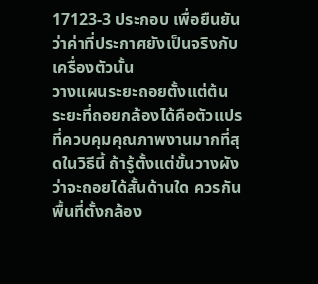17123-3 ประกอบ เพื่อยืนยันว่าค่าที่ประกาศยังเป็นจริงกับเครื่องตัวนั้น
วางแผนระยะถอยตั้งแต่ต้น ระยะที่ถอยกล้องได้คือตัวแปรที่ควบคุมคุณภาพงานมากที่สุดในวิธีนี้ ถ้ารู้ตั้งแต่ขั้นวางผังว่าจะถอยได้สั้นด้านใด ควรกันพื้นที่ตั้งกล้อง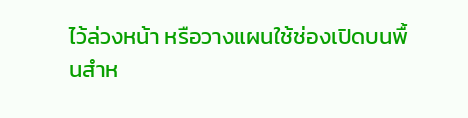ไว้ล่วงหน้า หรือวางแผนใช้ช่องเปิดบนพื้นสำห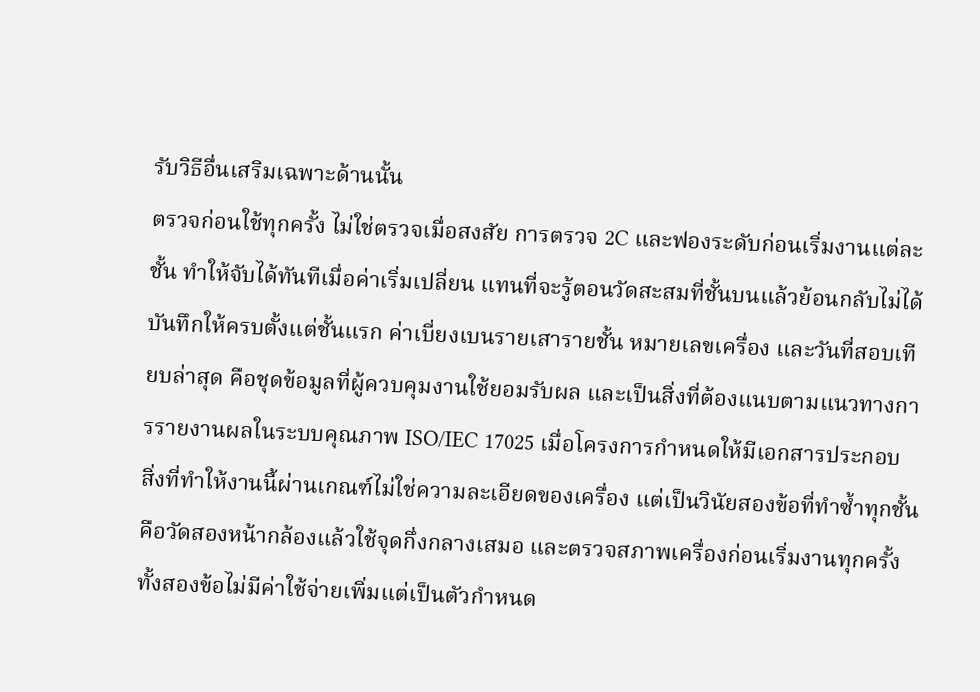รับวิธีอื่นเสริมเฉพาะด้านนั้น
ตรวจก่อนใช้ทุกครั้ง ไม่ใช่ตรวจเมื่อสงสัย การตรวจ 2C และฟองระดับก่อนเริ่มงานแต่ละชั้น ทำให้จับได้ทันทีเมื่อค่าเริ่มเปลี่ยน แทนที่จะรู้ตอนวัดสะสมที่ชั้นบนแล้วย้อนกลับไม่ได้
บันทึกให้ครบตั้งแต่ชั้นแรก ค่าเบี่ยงเบนรายเสารายชั้น หมายเลขเครื่อง และวันที่สอบเทียบล่าสุด คือชุดข้อมูลที่ผู้ควบคุมงานใช้ยอมรับผล และเป็นสิ่งที่ต้องแนบตามแนวทางการรายงานผลในระบบคุณภาพ ISO/IEC 17025 เมื่อโครงการกำหนดให้มีเอกสารประกอบ
สิ่งที่ทำให้งานนี้ผ่านเกณฑ์ไม่ใช่ความละเอียดของเครื่อง แต่เป็นวินัยสองข้อที่ทำซ้ำทุกชั้น คือวัดสองหน้ากล้องแล้วใช้จุดกึ่งกลางเสมอ และตรวจสภาพเครื่องก่อนเริ่มงานทุกครั้ง ทั้งสองข้อไม่มีค่าใช้จ่ายเพิ่มแต่เป็นตัวกำหนด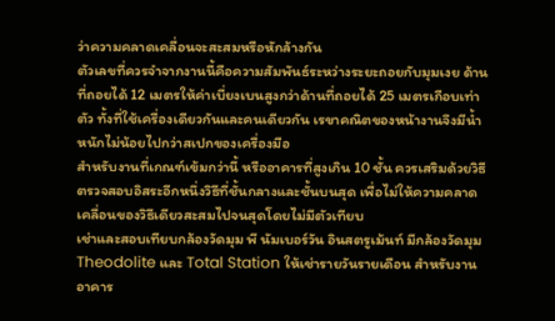ว่าความคลาดเคลื่อนจะสะสมหรือหักล้างกัน
ตัวเลขที่ควรจำจากงานนี้คือความสัมพันธ์ระหว่างระยะถอยกับมุมเงย ด้านที่ถอยได้ 12 เมตรให้ค่าเบี่ยงเบนสูงกว่าด้านที่ถอยได้ 25 เมตรเกือบเท่าตัว ทั้งที่ใช้เครื่องเดียวกันและคนเดียวกัน เรขาคณิตของหน้างานจึงมีน้ำหนักไม่น้อยไปกว่าสเปกของเครื่องมือ
สำหรับงานที่เกณฑ์เข้มกว่านี้ หรืออาคารที่สูงเกิน 10 ชั้น ควรเสริมด้วยวิธีตรวจสอบอิสระอีกหนึ่งวิธีที่ชั้นกลางและชั้นบนสุด เพื่อไม่ให้ความคลาดเคลื่อนของวิธีเดียวสะสมไปจนสุดโดยไม่มีตัวเทียบ
เช่าและสอบเทียบกล้องวัดมุม พี นัมเบอร์วัน อินสตรูเม้นท์ มีกล้องวัดมุม Theodolite และ Total Station ให้เช่ารายวันรายเดือน สำหรับงานอาคาร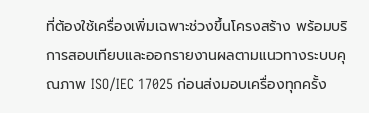ที่ต้องใช้เครื่องเพิ่มเฉพาะช่วงขึ้นโครงสร้าง พร้อมบริการสอบเทียบและออกรายงานผลตามแนวทางระบบคุณภาพ ISO/IEC 17025 ก่อนส่งมอบเครื่องทุกครั้ง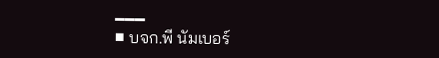━━━
■ บจก.พี นัมเบอร์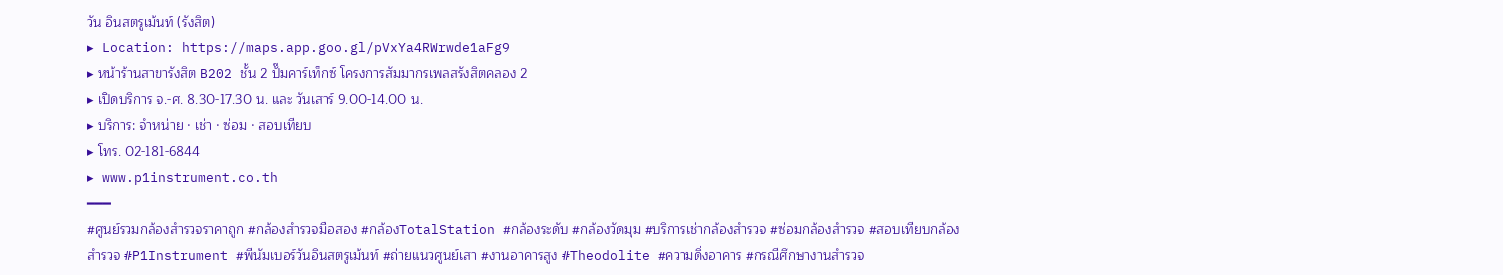วัน อินสตรูเม้นท์ (รังสิต)
▸ Location: https://maps.app.goo.gl/pVxYa4RWrwde1aFg9
▸ หน้าร้านสาขารังสิต B202 ชั้น 2 ปั๊มคาร์เท็กซ์ โครงการสัมมากรเพลสรังสิตคลอง 2
▸ เปิดบริการ จ.-ศ. 8.30-17.30 น. และ วันเสาร์ 9.00-14.00 น.
▸ บริการ: จำหน่าย · เช่า · ซ่อม · สอบเทียบ
▸ โทร. 02-181-6844
▸ www.p1instrument.co.th
━━━
#ศูนย์รวมกล้องสำรวจราคาถูก #กล้องสำรวจมือสอง #กล้องTotalStation #กล้องระดับ #กล้องวัดมุม #บริการเช่ากล้องสำรวจ #ซ่อมกล้องสำรวจ #สอบเทียบกล้องสำรวจ #P1Instrument #พีนัมเบอร์วันอินสตรูเม้นท์ #ถ่ายแนวศูนย์เสา #งานอาคารสูง #Theodolite #ความดิ่งอาคาร #กรณีศึกษางานสำรวจ